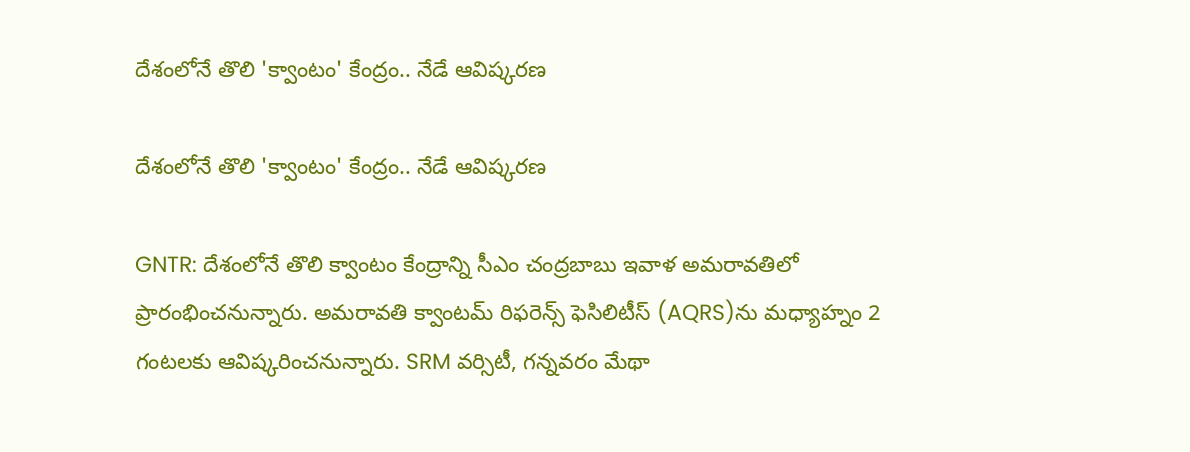దేశంలోనే తొలి 'క్వాంటం' కేంద్రం.. నేడే ఆవిష్కరణ

దేశంలోనే తొలి 'క్వాంటం' కేంద్రం.. నేడే ఆవిష్కరణ

GNTR: దేశంలోనే తొలి క్వాంటం కేంద్రాన్ని సీఎం చంద్రబాబు ఇవాళ అమరావతిలో ప్రారంభించనున్నారు. అమరావతి క్వాంటమ్ రిఫరెన్స్ ఫెసిలిటీస్ (AQRS)ను మధ్యాహ్నం 2 గంటలకు ఆవిష్కరించనున్నారు. SRM వర్సిటీ, గన్నవరం మేథా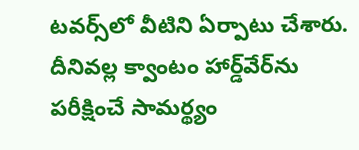టవర్స్‌లో వీటిని ఏర్పాటు చేశారు. దీనివల్ల క్వాంటం హార్డ్‌వేర్‌ను పరీక్షించే సామర్థ్యం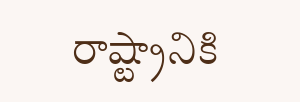రాష్ట్రానికి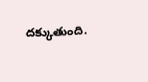దక్కుతుంది.